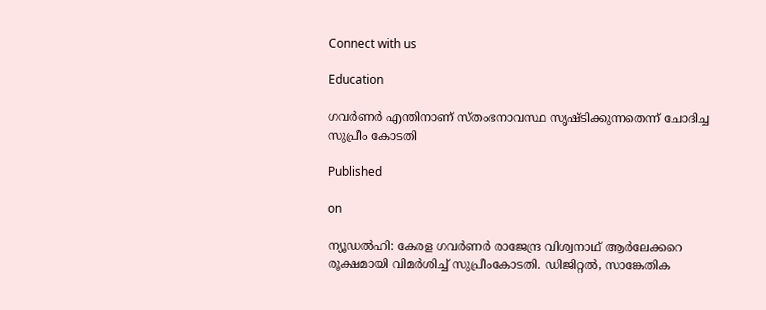Connect with us

Education

ഗവർണർ എന്തിനാണ് സ്തംഭനാവസ്ഥ സൃഷ്ടിക്കുന്നതെന്ന് ചോദിച്ച സുപ്രീം കോടതി

Published

on

ന്യൂഡൽഹി: കേരള ഗവർണർ രാജേന്ദ്ര വിശ്വനാഥ് ആർലേക്കറെ രൂക്ഷമായി വിമർശിച്ച് സുപ്രീംകോടതി. ഡിജിറ്റൽ, സാങ്കേതിക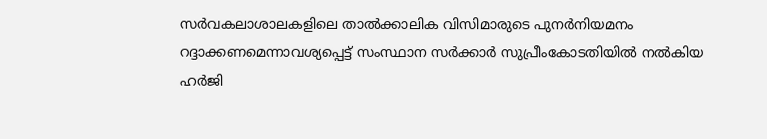സർവകലാശാലകളിലെ താൽക്കാലിക വിസിമാരുടെ പുനർനിയമനം റദ്ദാക്കണമെന്നാവശ്യപ്പെട്ട് സംസ്ഥാന സർക്കാർ സുപ്രീംകോടതിയിൽ നൽകിയ ഹർജി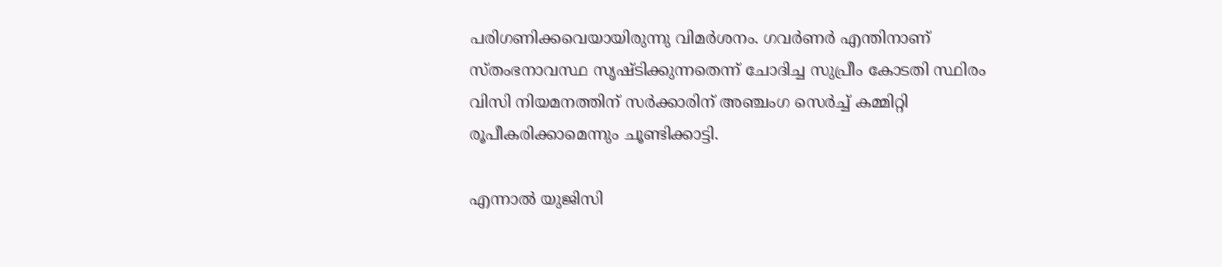പരിഗണിക്കവെയായിരുന്നു വിമർശനം. ഗവർണർ എന്തിനാണ് സ്തംഭനാവസ്ഥ സൃഷ്ടിക്കുന്നതെന്ന് ചോദിച്ച സുപ്രീം കോടതി സ്ഥിരം വിസി നിയമനത്തിന് സർക്കാരിന് അ‌ഞ്ചംഗ സെർച്ച് കമ്മിറ്റി രൂപീകരിക്കാമെന്നും ചൂണ്ടിക്കാട്ടി.

എന്നാൽ യുജിസി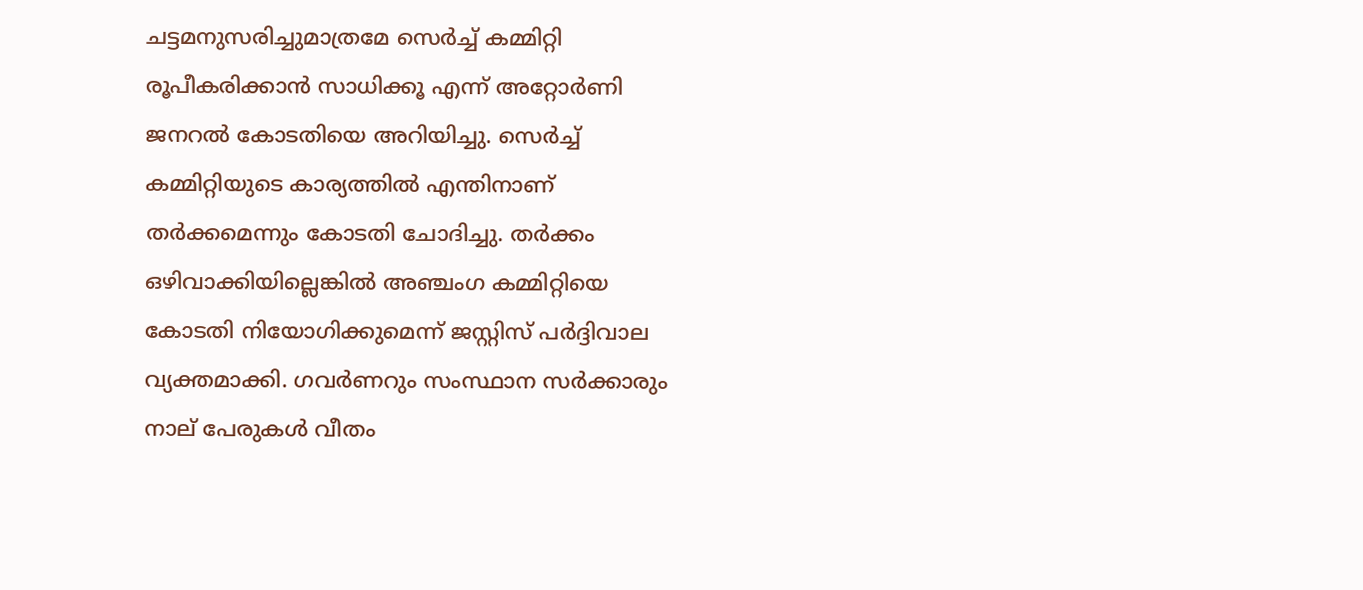ചട്ടമനുസരിച്ചുമാത്രമേ സെർച്ച് കമ്മിറ്റി രൂപീകരിക്കാൻ സാധിക്കൂ എന്ന് അറ്റോർണി ജനറൽ കോടതിയെ അറിയിച്ചു. സെർച്ച് കമ്മിറ്റിയുടെ കാര്യത്തിൽ എന്തിനാണ് തർക്കമെന്നും കോടതി ചോദിച്ചു. തർക്കം ഒഴിവാക്കിയില്ലെങ്കിൽ അഞ്ചംഗ കമ്മിറ്റിയെ കോടതി നിയോഗിക്കുമെന്ന് ജസ്റ്റിസ് പർദ്ദിവാല വ്യക്തമാക്കി. ഗവര്‍ണറും സംസ്ഥാന സര്‍ക്കാരും നാല് പേരുകൾ വീതം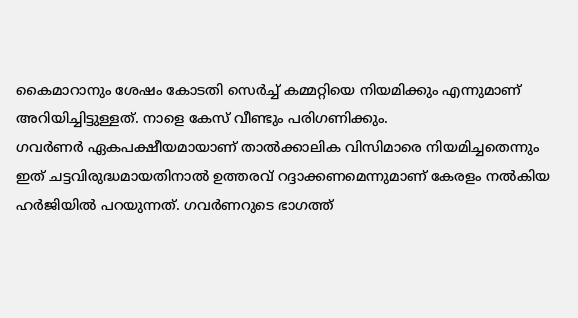കൈമാറാനും ശേഷം കോടതി സെര്‍ച്ച് കമ്മറ്റിയെ നിയമിക്കും എന്നുമാണ് അറിയിച്ചിട്ടുള്ളത്. നാളെ കേസ് വീണ്ടും പരിഗണിക്കും.
ഗവർണർ ഏകപക്ഷീയമായാണ് താൽക്കാലിക വിസിമാരെ നിയമിച്ചതെന്നും ഇത് ചട്ടവിരുദ്ധമായതിനാൽ ഉത്തരവ് റദ്ദാക്കണമെന്നുമാണ് കേരളം നൽകിയ ഹർജിയിൽ പറയുന്നത്. ഗവർണറുടെ ഭാഗത്ത്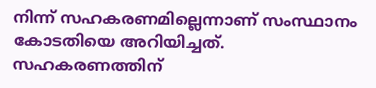നിന്ന് സഹകരണമില്ലെന്നാണ് സംസ്ഥാനം കോടതിയെ അറിയിച്ചത്. സഹകരണത്തിന്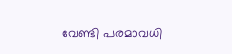വേണ്ടി പരമാവധി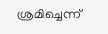ശ്രമിച്ചെന്ന്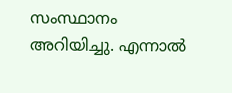സംസ്ഥാനം അറിയിച്ചു. എന്നാൽ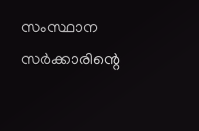സംസ്ഥാന സർക്കാരിന്റെ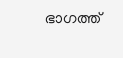ഭാഗത്ത്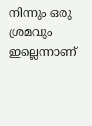നിന്നും ഒരു ശ്രമവും ഇല്ലെന്നാണ്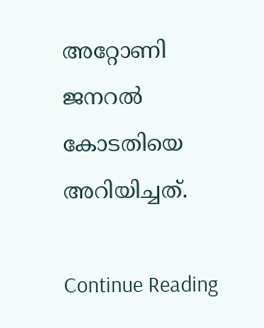അറ്റോണി ജനറൽ കോടതിയെ അറിയിച്ചത്.

Continue Reading